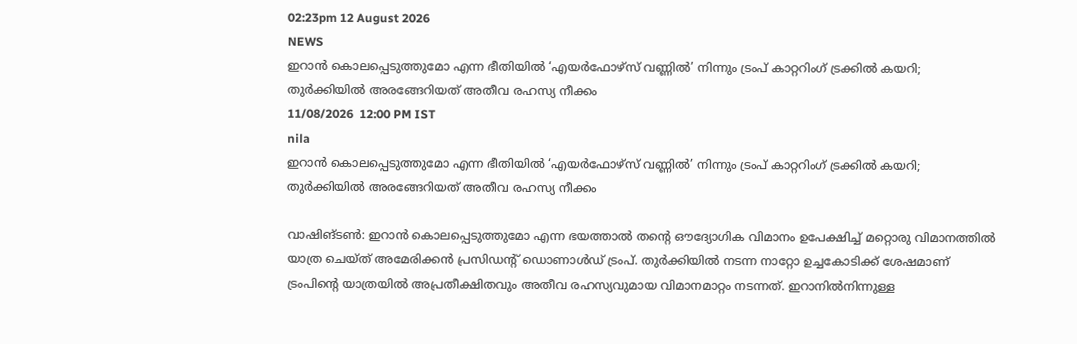02:23pm 12 August 2026
NEWS
ഇറാൻ കൊലപ്പെടുത്തുമോ എന്ന ഭീതിയിൽ ‘എയർഫോഴ്സ് വണ്ണിൽ’ നിന്നും ട്രംപ് കാറ്ററിംഗ് ട്രക്കിൽ കയറി; തുർക്കിയിൽ അരങ്ങേറിയത് അതീവ രഹസ്യ നീക്കം
11/08/2026  12:00 PM IST
nila
ഇറാൻ കൊലപ്പെടുത്തുമോ എന്ന ഭീതിയിൽ ‘എയർഫോഴ്സ് വണ്ണിൽ’ നിന്നും ട്രംപ് കാറ്ററിംഗ് ട്രക്കിൽ കയറി; തുർക്കിയിൽ അരങ്ങേറിയത് അതീവ രഹസ്യ നീക്കം

വാഷിങ്ടൺ: ഇറാൻ കൊലപ്പെടുത്തുമോ എന്ന ഭയത്താൽ തന്റെ ഔദ്യോഗിക വിമാനം ഉപേക്ഷിച്ച് മറ്റൊരു വിമാനത്തിൽ യാത്ര ചെയ്ത് അമേരിക്കൻ പ്രസിഡന്റ് ഡൊണാൾഡ് ട്രംപ്. തുർക്കിയിൽ നടന്ന നാറ്റോ ഉച്ചകോടിക്ക് ശേഷമാണ് ട്രംപിന്റെ യാത്രയിൽ അപ്രതീക്ഷിതവും അതീവ രഹസ്യവുമായ വിമാനമാറ്റം നടന്നത്. ഇറാനിൽനിന്നുള്ള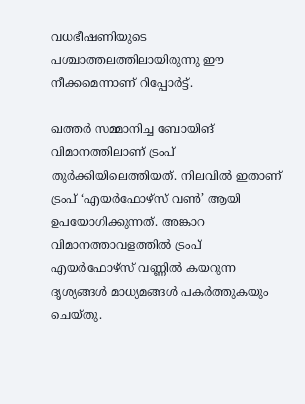വധഭീഷണിയുടെ പശ്ചാത്തലത്തിലായിരുന്നു ഈ നീക്കമെന്നാണ് റിപ്പോർട്ട്.

ഖത്തർ സമ്മാനിച്ച ബോയിങ് വിമാനത്തിലാണ് ട്രംപ് തുർക്കിയിലെത്തിയത്. നിലവിൽ ഇതാണ് ട്രംപ് ‘എയർഫോഴ്സ് വൺ’ ആയി ഉപയോഗിക്കുന്നത്. അങ്കാറ വിമാനത്താവളത്തിൽ ട്രംപ് എയർഫോഴ്സ് വണ്ണിൽ കയറുന്ന ദൃശ്യങ്ങൾ മാധ്യമങ്ങൾ പകർത്തുകയും ചെയ്തു.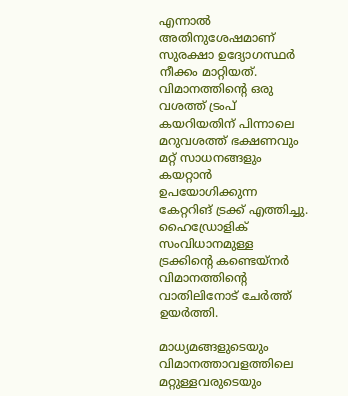എന്നാൽ അതിനുശേഷമാണ് സുരക്ഷാ ഉദ്യോഗസ്ഥർ നീക്കം മാറ്റിയത്. വിമാനത്തിന്റെ ഒരു വശത്ത് ട്രംപ് കയറിയതിന് പിന്നാലെ മറുവശത്ത് ഭക്ഷണവും മറ്റ് സാധനങ്ങളും കയറ്റാൻ ഉപയോഗിക്കുന്ന കേറ്ററിങ് ട്രക്ക് എത്തിച്ചു. ഹൈഡ്രോളിക് സംവിധാനമുള്ള ട്രക്കിന്റെ കണ്ടെയ്നർ വിമാനത്തിന്റെ വാതിലിനോട് ചേർത്ത് ഉയർത്തി.

മാധ്യമങ്ങളുടെയും വിമാനത്താവളത്തിലെ മറ്റുള്ളവരുടെയും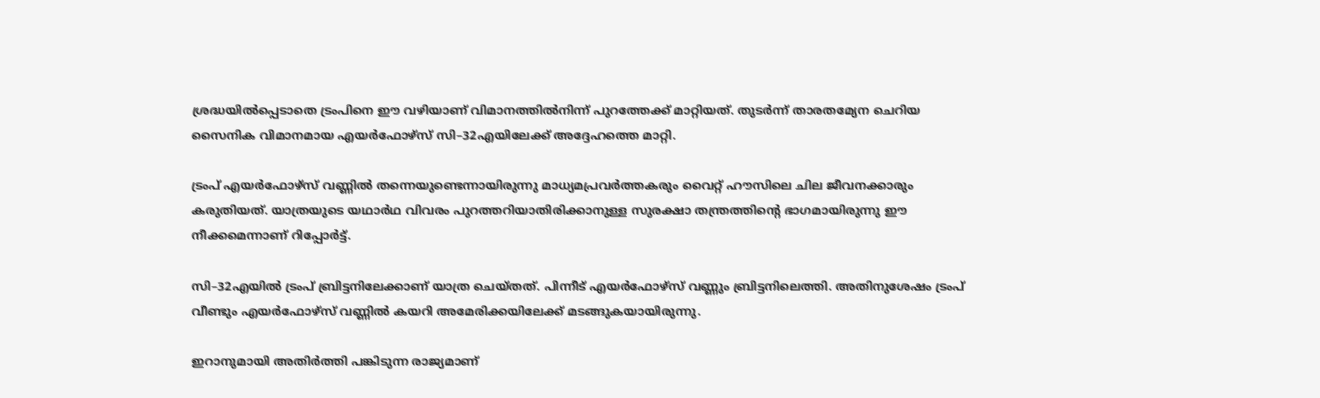ശ്രദ്ധയിൽപ്പെടാതെ ട്രംപിനെ ഈ വഴിയാണ് വിമാനത്തിൽനിന്ന് പുറത്തേക്ക് മാറ്റിയത്. തുടർന്ന് താരതമ്യേന ചെറിയ സൈനിക വിമാനമായ എയർഫോഴ്സ് സി–32എയിലേക്ക് അദ്ദേഹത്തെ മാറ്റി.

ട്രംപ് എയർഫോഴ്സ് വണ്ണിൽ തന്നെയുണ്ടെന്നായിരുന്നു മാധ്യമപ്രവർത്തകരും വൈറ്റ് ഹൗസിലെ ചില ജീവനക്കാരും കരുതിയത്. യാത്രയുടെ യഥാർഥ വിവരം പുറത്തറിയാതിരിക്കാനുള്ള സുരക്ഷാ തന്ത്രത്തിന്റെ ഭാഗമായിരുന്നു ഈ നീക്കമെന്നാണ് റിപ്പോർട്ട്.

സി–32എയിൽ ട്രംപ് ബ്രിട്ടനിലേക്കാണ് യാത്ര ചെയ്തത്. പിന്നീട് എയർഫോഴ്സ് വണ്ണും ബ്രിട്ടനിലെത്തി. അതിനുശേഷം ട്രംപ് വീണ്ടും എയർഫോഴ്സ് വണ്ണിൽ കയറി അമേരിക്കയിലേക്ക് മടങ്ങുകയായിരുന്നു.

ഇറാനുമായി അതിർത്തി പങ്കിടുന്ന രാജ്യമാണ്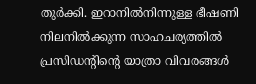തുർക്കി. ഇറാനിൽനിന്നുള്ള ഭീഷണി നിലനിൽക്കുന്ന സാഹചര്യത്തിൽ പ്രസിഡന്റിന്റെ യാത്രാ വിവരങ്ങൾ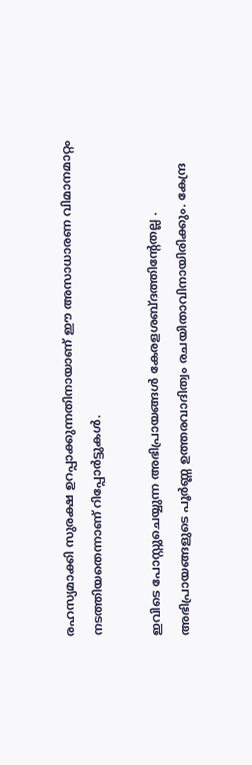രഹസ്യമാക്കി സുരക്ഷ ഉറപ്പാക്കുന്നതിനായാണ് ഈ അസാധാരണ വിമാനമാറ്റം നടത്തിയതെന്നാണ് റിപ്പോർട്ടുകൾ.

ഇവിടെ പോസ്റ്റുചെയ്യുന്ന അഭിപ്രായങ്ങള്‍ കേരളശബ്‌ദത്തിന്റേതല്ല . അഭിപ്രായങ്ങളുടെ പൂര്‍ണ്ണ ഉത്തരവാദിത്വം രചയിതാവിനായിരിക്കും. കേന്ദ്ര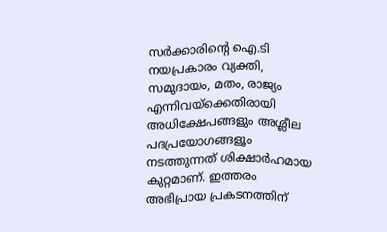സർക്കാരിന്റെ ഐ.ടി നയപ്രകാരം വ്യക്തി, സമുദായം, മതം, രാജ്യം എന്നിവയ്ക്കെതിരായി അധിക്ഷേപങ്ങളും അശ്ലീല പദപ്രയോഗങ്ങളൂം നടത്തുന്നത് ശിക്ഷാര്‍ഹമായ കുറ്റമാണ്. ഇത്തരം അഭിപ്രായ പ്രകടനത്തിന്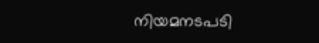നിയമനടപടി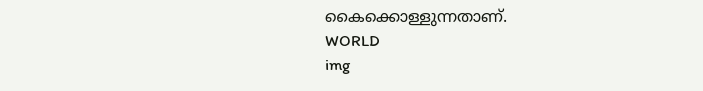കൈക്കൊള്ളുന്നതാണ്.
WORLD
img